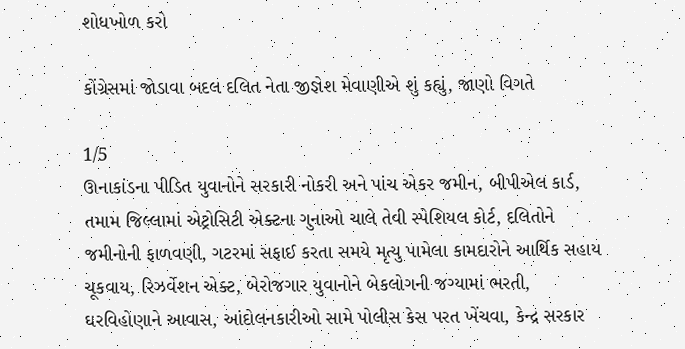શોધખોળ કરો

કોંગ્રેસમાં જોડાવા બદલ દલિત નેતા જીજ્ઞેશ મેવાણીએ શું કહ્યું, જાણો વિગતે

1/5
ઊનાકાંડના પીડિત યુવાનોને સરકારી નોકરી અને પાંચ એકર જમીન, બીપીએલ કાર્ડ, તમામ જિલ્લામાં એટ્રોસિટી એક્ટના ગુનાઓ ચાલે તેવી સ્પેશિયલ કોર્ટ, દલિતોને જમીનોની ફાળવણી, ગટરમાં સફાઈ કરતા સમયે મૃત્યુ પામેલા કામદારોને આર્થિક સહાય ચૂકવાય, રિઝર્વેશન એક્ટ, બેરોજગાર યુવાનોને બેકલોગની જગ્યામાં ભરતી, ઘરવિહોણાને આવાસ, આંદોલનકારીઓ સામે પોલીસ કેસ પરત ખેંચવા, કેન્દ્ર સરકાર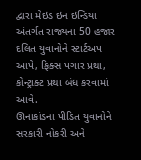દ્વારા મેઇડ ઇન ઇન્ડિયા અંતર્ગત રાજ્યના 50 હજાર દલિત યુવાનોને સ્ટાર્ટઅપ આપે, ફિક્સ પગાર પ્રથા, કોન્ટ્રાક્ટ પ્રથા બંધ કરવામાં આવે.
ઊનાકાંડના પીડિત યુવાનોને સરકારી નોકરી અને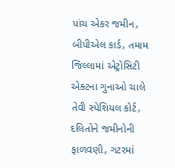પાંચ એકર જમીન, બીપીએલ કાર્ડ, તમામ જિલ્લામાં એટ્રોસિટી એક્ટના ગુનાઓ ચાલે તેવી સ્પેશિયલ કોર્ટ, દલિતોને જમીનોની ફાળવણી, ગટરમાં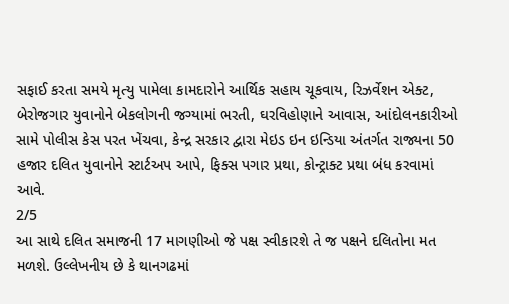સફાઈ કરતા સમયે મૃત્યુ પામેલા કામદારોને આર્થિક સહાય ચૂકવાય, રિઝર્વેશન એક્ટ, બેરોજગાર યુવાનોને બેકલોગની જગ્યામાં ભરતી, ઘરવિહોણાને આવાસ, આંદોલનકારીઓ સામે પોલીસ કેસ પરત ખેંચવા, કેન્દ્ર સરકાર દ્વારા મેઇડ ઇન ઇન્ડિયા અંતર્ગત રાજ્યના 50 હજાર દલિત યુવાનોને સ્ટાર્ટઅપ આપે, ફિક્સ પગાર પ્રથા, કોન્ટ્રાક્ટ પ્રથા બંધ કરવામાં આવે.
2/5
આ સાથે દલિત સમાજની 17 માગણીઓ જે પક્ષ સ્વીકારશે તે જ પક્ષને દલિતોના મત મળશે. ઉલ્લેખનીય છે કે થાનગઢમાં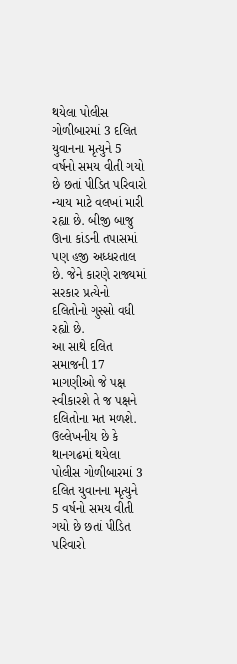થયેલા પોલીસ ગોળીબારમાં 3 દલિત યુવાનના મૃત્યુને 5 વર્ષનો સમય વીતી ગયો છે છતાં પીડિત પરિવારો ન્યાય માટે વલખાં મારી રહ્યા છે. બીજી બાજુ ઊના કાંડની તપાસમાં પણ હજી અધ્ધરતાલ છે. જેને કારણે રાજ્યમાં સરકાર પ્રત્યેનો દલિતોનો ગુસ્સો વધી રહ્યો છે.
આ સાથે દલિત સમાજની 17 માગણીઓ જે પક્ષ સ્વીકારશે તે જ પક્ષને દલિતોના મત મળશે. ઉલ્લેખનીય છે કે થાનગઢમાં થયેલા પોલીસ ગોળીબારમાં 3 દલિત યુવાનના મૃત્યુને 5 વર્ષનો સમય વીતી ગયો છે છતાં પીડિત પરિવારો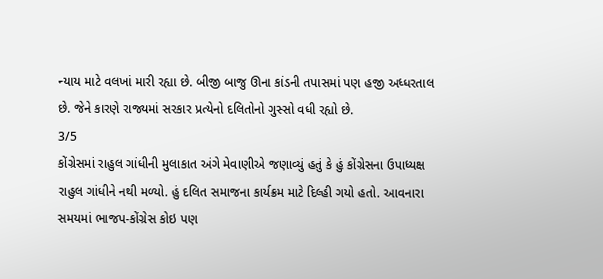ન્યાય માટે વલખાં મારી રહ્યા છે. બીજી બાજુ ઊના કાંડની તપાસમાં પણ હજી અધ્ધરતાલ છે. જેને કારણે રાજ્યમાં સરકાર પ્રત્યેનો દલિતોનો ગુસ્સો વધી રહ્યો છે.
3/5
કોંગ્રેસમાં રાહુલ ગાંધીની મુલાકાત અંગે મેવાણીએ જણાવ્યું હતું કે હું કોંગ્રેસના ઉપાધ્યક્ષ રાહુલ ગાંધીને નથી મળ્યો. હું દલિત સમાજના કાર્યક્રમ માટે દિલ્હી ગયો હતો. આવનારા સમયમાં ભાજપ-કોંગ્રેસ કોઇ પણ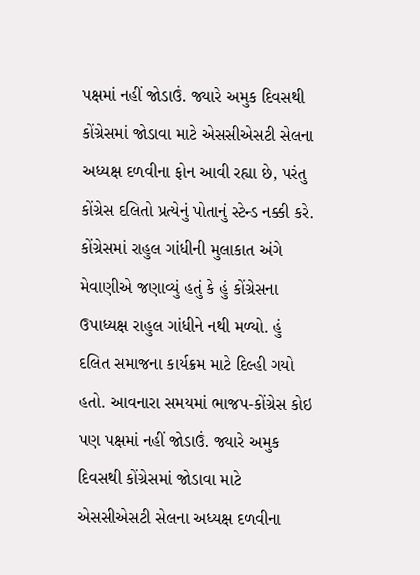પક્ષમાં નહીં જોડાઉં. જ્યારે અમુક દિવસથી કોંગ્રેસમાં જોડાવા માટે એસસીએસટી સેલના અધ્યક્ષ દળવીના ફોન આવી રહ્યા છે, પરંતુ કોંગ્રેસ દલિતો પ્રત્યેનું પોતાનું સ્ટેન્ડ નક્કી કરે.
કોંગ્રેસમાં રાહુલ ગાંધીની મુલાકાત અંગે મેવાણીએ જણાવ્યું હતું કે હું કોંગ્રેસના ઉપાધ્યક્ષ રાહુલ ગાંધીને નથી મળ્યો. હું દલિત સમાજના કાર્યક્રમ માટે દિલ્હી ગયો હતો. આવનારા સમયમાં ભાજપ-કોંગ્રેસ કોઇ પણ પક્ષમાં નહીં જોડાઉં. જ્યારે અમુક દિવસથી કોંગ્રેસમાં જોડાવા માટે એસસીએસટી સેલના અધ્યક્ષ દળવીના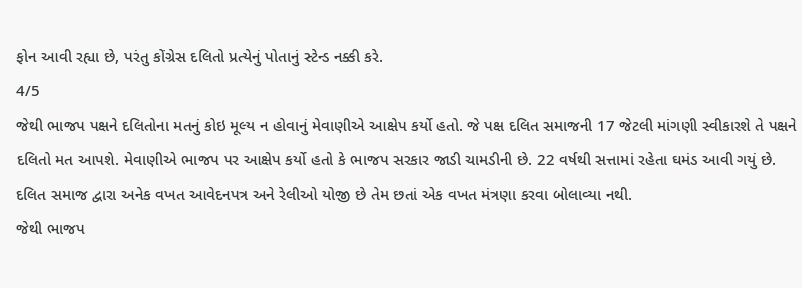ફોન આવી રહ્યા છે, પરંતુ કોંગ્રેસ દલિતો પ્રત્યેનું પોતાનું સ્ટેન્ડ નક્કી કરે.
4/5
જેથી ભાજપ પક્ષને દલિતોના મતનું કોઇ મૂલ્ય ન હોવાનું મેવાણીએ આક્ષેપ કર્યો હતો. જે પક્ષ દલિત સમાજની 17 જેટલી માંગણી સ્વીકારશે તે પક્ષને દલિતો મત આપશે. મેવાણીએ ભાજપ પર આક્ષેપ કર્યો હતો કે ભાજપ સરકાર જાડી ચામડીની છે. 22 વર્ષથી સત્તામાં રહેતા ઘમંડ આવી ગયું છે. દલિત સમાજ દ્વારા અનેક વખત આવેદનપત્ર અને રેલીઓ યોજી છે તેમ છતાં એક વખત મંત્રણા કરવા બોલાવ્યા નથી.
જેથી ભાજપ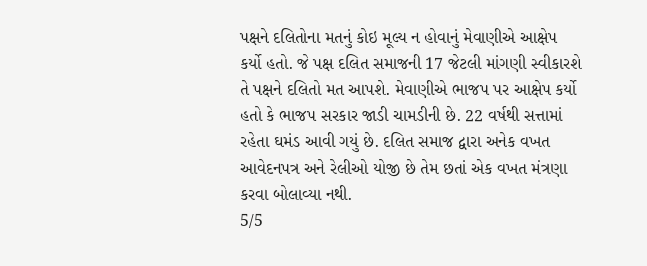પક્ષને દલિતોના મતનું કોઇ મૂલ્ય ન હોવાનું મેવાણીએ આક્ષેપ કર્યો હતો. જે પક્ષ દલિત સમાજની 17 જેટલી માંગણી સ્વીકારશે તે પક્ષને દલિતો મત આપશે. મેવાણીએ ભાજપ પર આક્ષેપ કર્યો હતો કે ભાજપ સરકાર જાડી ચામડીની છે. 22 વર્ષથી સત્તામાં રહેતા ઘમંડ આવી ગયું છે. દલિત સમાજ દ્વારા અનેક વખત આવેદનપત્ર અને રેલીઓ યોજી છે તેમ છતાં એક વખત મંત્રણા કરવા બોલાવ્યા નથી.
5/5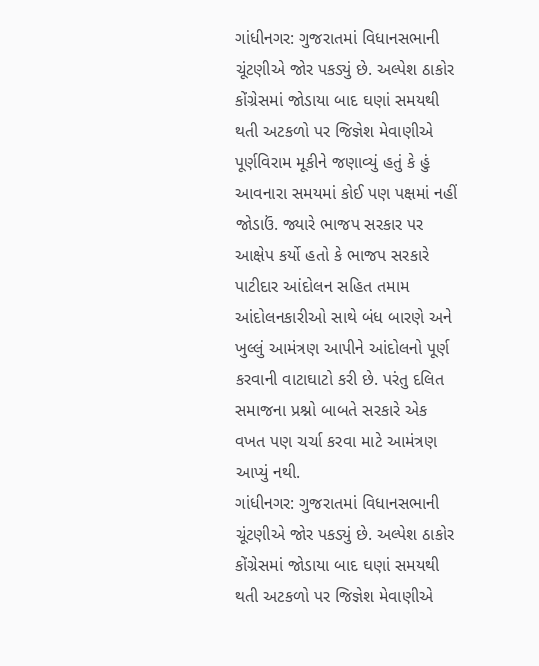ગાંધીનગર: ગુજરાતમાં વિધાનસભાની ચૂંટણીએ જોર પકડ્યું છે. અલ્પેશ ઠાકોર કોંગ્રેસમાં જોડાયા બાદ ઘણાં સમયથી થતી અટકળો પર જિજ્ઞેશ મેવાણીએ પૂર્ણવિરામ મૂકીને જણાવ્યું હતું કે હું આવનારા સમયમાં કોઈ પણ પક્ષમાં નહીં જોડાઉં. જ્યારે ભાજપ સરકાર પર આક્ષેપ કર્યો હતો કે ભાજપ સરકારે પાટીદાર આંદોલન સહિત તમામ આંદોલનકારીઓ સાથે બંધ બારણે અને ખુલ્લું આમંત્રણ આપીને આંદોલનો પૂર્ણ કરવાની વાટાઘાટો કરી છે. પરંતુ દલિત સમાજના પ્રશ્નો બાબતે સરકારે એક વખત પણ ચર્ચા કરવા માટે આમંત્રણ આપ્યું નથી.
ગાંધીનગર: ગુજરાતમાં વિધાનસભાની ચૂંટણીએ જોર પકડ્યું છે. અલ્પેશ ઠાકોર કોંગ્રેસમાં જોડાયા બાદ ઘણાં સમયથી થતી અટકળો પર જિજ્ઞેશ મેવાણીએ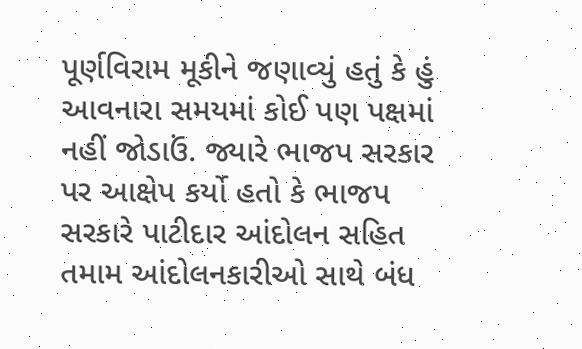પૂર્ણવિરામ મૂકીને જણાવ્યું હતું કે હું આવનારા સમયમાં કોઈ પણ પક્ષમાં નહીં જોડાઉં. જ્યારે ભાજપ સરકાર પર આક્ષેપ કર્યો હતો કે ભાજપ સરકારે પાટીદાર આંદોલન સહિત તમામ આંદોલનકારીઓ સાથે બંધ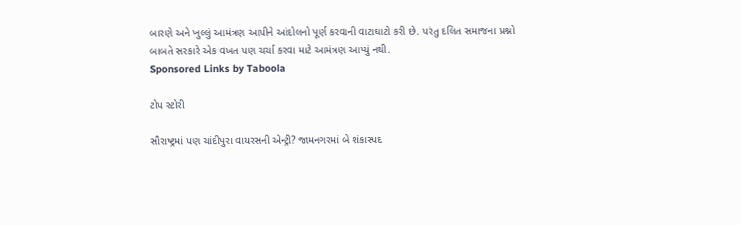બારણે અને ખુલ્લું આમંત્રણ આપીને આંદોલનો પૂર્ણ કરવાની વાટાઘાટો કરી છે. પરંતુ દલિત સમાજના પ્રશ્નો બાબતે સરકારે એક વખત પણ ચર્ચા કરવા માટે આમંત્રણ આપ્યું નથી.
Sponsored Links by Taboola

ટોપ સ્ટોરી

સૌરાષ્ટ્રમાં પણ ચાંદીપુરા વાયરસની એન્ટ્રી? જામનગરમાં બે શંકાસ્પદ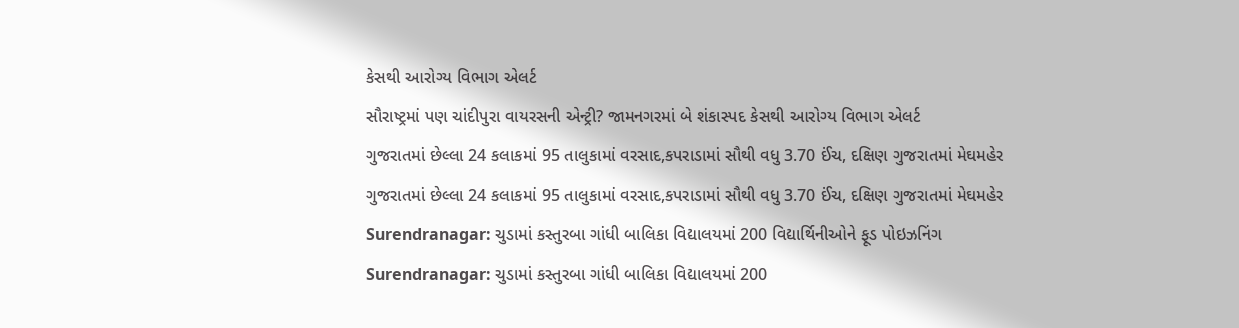કેસથી આરોગ્ય વિભાગ એલર્ટ
સૌરાષ્ટ્રમાં પણ ચાંદીપુરા વાયરસની એન્ટ્રી? જામનગરમાં બે શંકાસ્પદ કેસથી આરોગ્ય વિભાગ એલર્ટ
ગુજરાતમાં છેલ્લા 24 કલાકમાં 95 તાલુકામાં વરસાદ,કપરાડામાં સૌથી વધુ 3.70 ઈંચ, દક્ષિણ ગુજરાતમાં મેઘમહેર
ગુજરાતમાં છેલ્લા 24 કલાકમાં 95 તાલુકામાં વરસાદ,કપરાડામાં સૌથી વધુ 3.70 ઈંચ, દક્ષિણ ગુજરાતમાં મેઘમહેર
Surendranagar: ચુડામાં કસ્તુરબા ગાંધી બાલિકા વિદ્યાલયમાં 200 વિદ્યાર્થિનીઓને ફૂડ પોઇઝનિંગ
Surendranagar: ચુડામાં કસ્તુરબા ગાંધી બાલિકા વિદ્યાલયમાં 200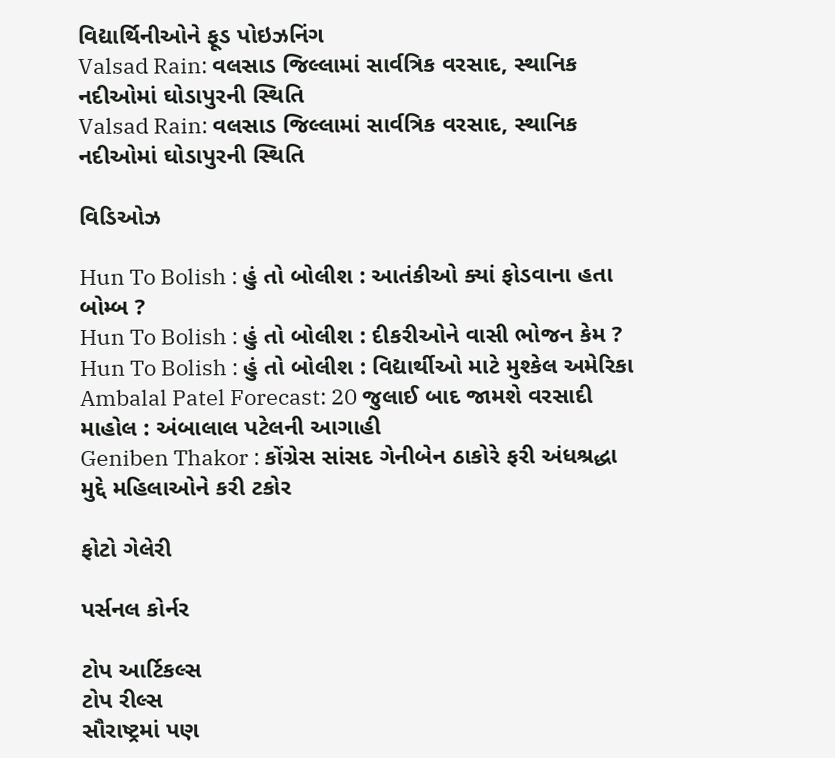વિદ્યાર્થિનીઓને ફૂડ પોઇઝનિંગ
Valsad Rain: વલસાડ જિલ્લામાં સાર્વત્રિક વરસાદ, સ્થાનિક નદીઓમાં ઘોડાપુરની સ્થિતિ
Valsad Rain: વલસાડ જિલ્લામાં સાર્વત્રિક વરસાદ, સ્થાનિક નદીઓમાં ઘોડાપુરની સ્થિતિ

વિડિઓઝ

Hun To Bolish : હું તો બોલીશ : આતંકીઓ ક્યાં ફોડવાના હતા બોમ્બ ?
Hun To Bolish : હું તો બોલીશ : દીકરીઓને વાસી ભોજન કેમ ?
Hun To Bolish : હું તો બોલીશ : વિદ્યાર્થીઓ માટે મુશ્કેલ અમેરિકા
Ambalal Patel Forecast: 20 જુલાઈ બાદ જામશે વરસાદી માહોલ : અંબાલાલ પટેલની આગાહી
Geniben Thakor : કોંગ્રેસ સાંસદ ગેનીબેન ઠાકોરે ફરી અંધશ્રદ્ધા મુદ્દે મહિલાઓને કરી ટકોર

ફોટો ગેલેરી

પર્સનલ કોર્નર

ટોપ આર્ટિકલ્સ
ટોપ રીલ્સ
સૌરાષ્ટ્રમાં પણ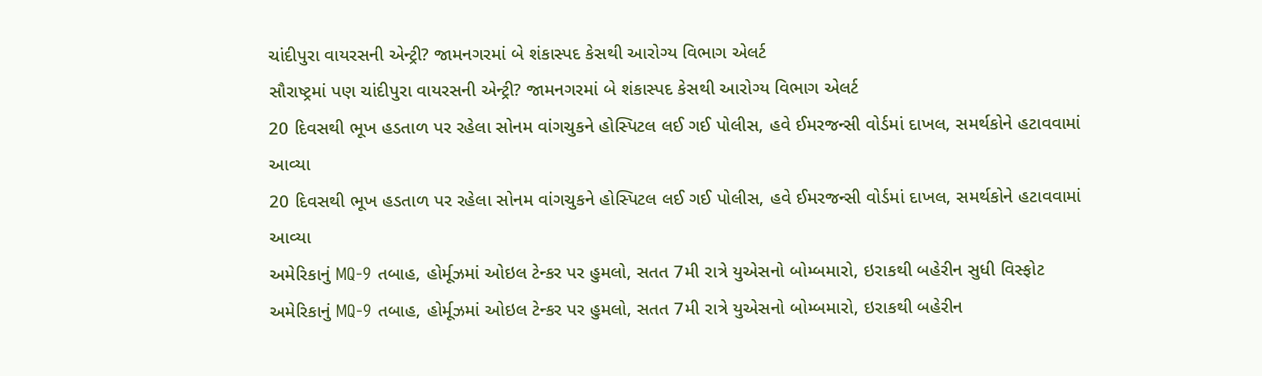ચાંદીપુરા વાયરસની એન્ટ્રી? જામનગરમાં બે શંકાસ્પદ કેસથી આરોગ્ય વિભાગ એલર્ટ
સૌરાષ્ટ્રમાં પણ ચાંદીપુરા વાયરસની એન્ટ્રી? જામનગરમાં બે શંકાસ્પદ કેસથી આરોગ્ય વિભાગ એલર્ટ
20 દિવસથી ભૂખ હડતાળ પર રહેલા સોનમ વાંગચુકને હોસ્પિટલ લઈ ગઈ પોલીસ, હવે ઈમરજન્સી વોર્ડમાં દાખલ, સમર્થકોને હટાવવામાં આવ્યા
20 દિવસથી ભૂખ હડતાળ પર રહેલા સોનમ વાંગચુકને હોસ્પિટલ લઈ ગઈ પોલીસ, હવે ઈમરજન્સી વોર્ડમાં દાખલ, સમર્થકોને હટાવવામાં આવ્યા
અમેરિકાનું MQ-9 તબાહ, હોર્મૂઝમાં ઓઇલ ટેન્કર પર હુમલો, સતત 7મી રાત્રે યુએસનો બોમ્બમારો, ઇરાકથી બહેરીન સુધી વિસ્ફોટ
અમેરિકાનું MQ-9 તબાહ, હોર્મૂઝમાં ઓઇલ ટેન્કર પર હુમલો, સતત 7મી રાત્રે યુએસનો બોમ્બમારો, ઇરાકથી બહેરીન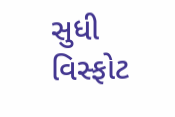સુધી વિસ્ફોટ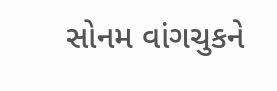સોનમ વાંગચુકને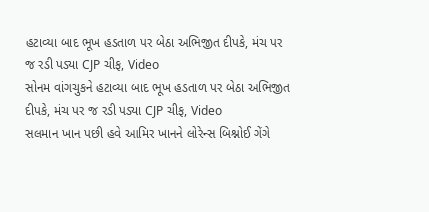હટાવ્યા બાદ ભૂખ હડતાળ પર બેઠા અભિજીત દીપકે, મંચ પર જ રડી પડ્યા CJP ચીફ, Video
સોનમ વાંગચુકને હટાવ્યા બાદ ભૂખ હડતાળ પર બેઠા અભિજીત દીપકે, મંચ પર જ રડી પડ્યા CJP ચીફ, Video
સલમાન ખાન પછી હવે આમિર ખાનને લોરેન્સ બિશ્નોઈ ગેંગે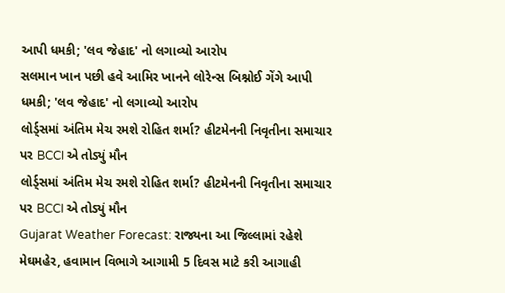આપી ધમકી; 'લવ જેહાદ' નો લગાવ્યો આરોપ
સલમાન ખાન પછી હવે આમિર ખાનને લોરેન્સ બિશ્નોઈ ગેંગે આપી ધમકી; 'લવ જેહાદ' નો લગાવ્યો આરોપ
લોર્ડ્સમાં અંતિમ મેચ રમશે રોહિત શર્મા? હીટમેનની નિવૃતીના સમાચાર પર BCCI એ તોડ્યું મૌન
લોર્ડ્સમાં અંતિમ મેચ રમશે રોહિત શર્મા? હીટમેનની નિવૃતીના સમાચાર પર BCCI એ તોડ્યું મૌન
Gujarat Weather Forecast: રાજ્યના આ જિલ્લામાં રહેશે મેઘમહેર, હવામાન વિભાગે આગામી 5 દિવસ માટે કરી આગાહી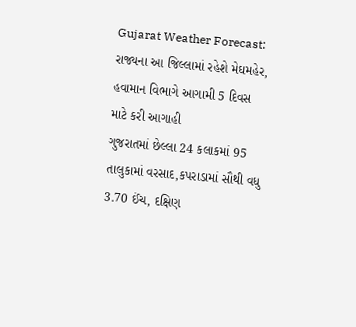Gujarat Weather Forecast: રાજ્યના આ જિલ્લામાં રહેશે મેઘમહેર, હવામાન વિભાગે આગામી 5 દિવસ માટે કરી આગાહી
ગુજરાતમાં છેલ્લા 24 કલાકમાં 95 તાલુકામાં વરસાદ,કપરાડામાં સૌથી વધુ 3.70 ઈંચ, દક્ષિણ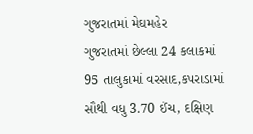ગુજરાતમાં મેઘમહેર
ગુજરાતમાં છેલ્લા 24 કલાકમાં 95 તાલુકામાં વરસાદ,કપરાડામાં સૌથી વધુ 3.70 ઈંચ, દક્ષિણ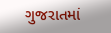ગુજરાતમાં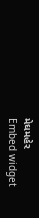મેઘમહેર
Embed widget